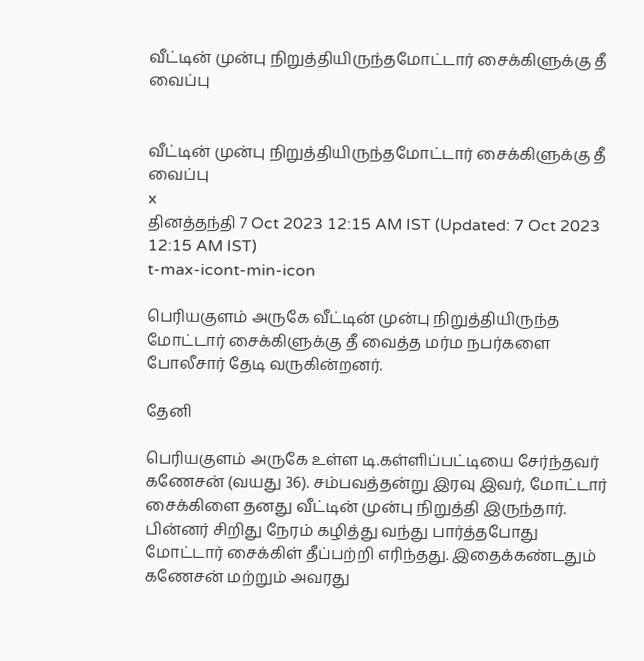வீட்டின் முன்பு நிறுத்தியிருந்தமோட்டார் சைக்கிளுக்கு தீ வைப்பு


வீட்டின் முன்பு நிறுத்தியிருந்தமோட்டார் சைக்கிளுக்கு தீ வைப்பு
x
தினத்தந்தி 7 Oct 2023 12:15 AM IST (Updated: 7 Oct 2023 12:15 AM IST)
t-max-icont-min-icon

பெரியகுளம் அருகே வீட்டின் முன்பு நிறுத்தியிருந்த மோட்டார் சைக்கிளுக்கு தீ வைத்த மர்ம நபர்களை போலீசார் தேடி வருகின்றனர்.

தேனி

பெரியகுளம் அருகே உள்ள டி.கள்ளிப்பட்டியை சேர்ந்தவர் கணேசன் (வயது 36). சம்பவத்தன்று இரவு இவர், மோட்டார் சைக்கிளை தனது வீட்டின் முன்பு நிறுத்தி இருந்தார். பின்னர் சிறிது நேரம் கழித்து வந்து பார்த்தபோது மோட்டார் சைக்கிள் தீப்பற்றி எரிந்தது. இதைக்கண்டதும் கணேசன் மற்றும் அவரது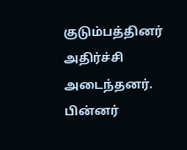குடும்பத்தினர் அதிர்ச்சி அடைந்தனர். பின்னர்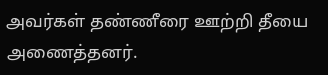அவர்கள் தண்ணீரை ஊற்றி தீயை அணைத்தனர்.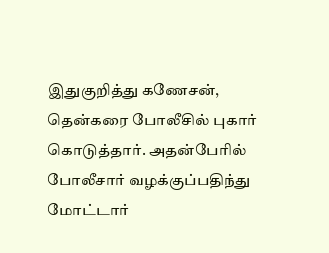இதுகுறித்து கணேசன், தென்கரை போலீசில் புகார் கொடுத்தார். அதன்பேரில் போலீசார் வழக்குப்பதிந்து மோட்டார்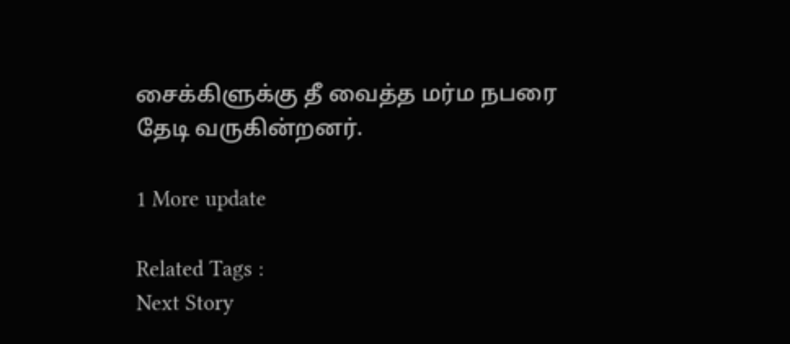சைக்கிளுக்கு தீ வைத்த மர்ம நபரை தேடி வருகின்றனர்.

1 More update

Related Tags :
Next Story